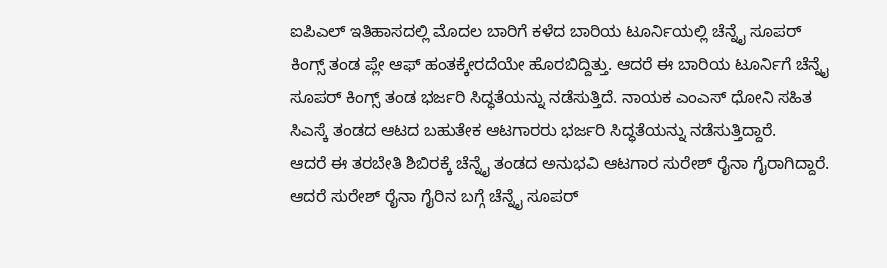ಐಪಿಎಲ್ ಇತಿಹಾಸದಲ್ಲಿ ಮೊದಲ ಬಾರಿಗೆ ಕಳೆದ ಬಾರಿಯ ಟೂರ್ನಿಯಲ್ಲಿ ಚೆನ್ನೈ ಸೂಪರ್ ಕಿಂಗ್ಸ್ ತಂಡ ಪ್ಲೇ ಆಫ್ ಹಂತಕ್ಕೇರದೆಯೇ ಹೊರಬಿದ್ದಿತ್ತು. ಆದರೆ ಈ ಬಾರಿಯ ಟೂರ್ನಿಗೆ ಚೆನ್ನೈ ಸೂಪರ್ ಕಿಂಗ್ಸ್ ತಂಡ ಭರ್ಜರಿ ಸಿದ್ಧತೆಯನ್ನು ನಡೆಸುತ್ತಿದೆ. ನಾಯಕ ಎಂಎಸ್ ಧೋನಿ ಸಹಿತ ಸಿಎಸ್ಕೆ ತಂಡದ ಆಟದ ಬಹುತೇಕ ಆಟಗಾರರು ಭರ್ಜರಿ ಸಿದ್ಧತೆಯನ್ನು ನಡೆಸುತ್ತಿದ್ದಾರೆ.
ಆದರೆ ಈ ತರಬೇತಿ ಶಿಬಿರಕ್ಕೆ ಚೆನ್ನೈ ತಂಡದ ಅನುಭವಿ ಆಟಗಾರ ಸುರೇಶ್ ರೈನಾ ಗೈರಾಗಿದ್ದಾರೆ. ಆದರೆ ಸುರೇಶ್ ರೈನಾ ಗೈರಿನ ಬಗ್ಗೆ ಚೆನ್ನೈ ಸೂಪರ್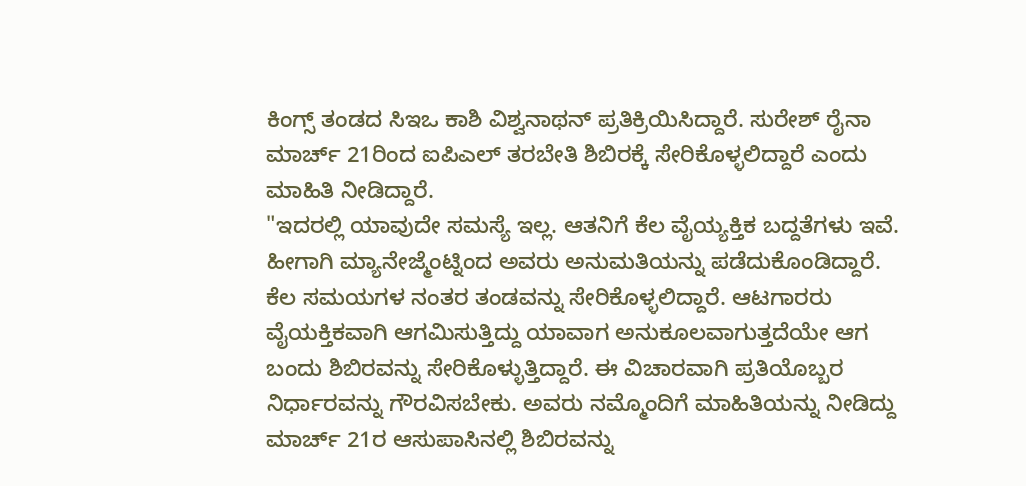ಕಿಂಗ್ಸ್ ತಂಡದ ಸಿಇಒ ಕಾಶಿ ವಿಶ್ವನಾಥನ್ ಪ್ರತಿಕ್ರಿಯಿಸಿದ್ದಾರೆ. ಸುರೇಶ್ ರೈನಾ ಮಾರ್ಚ್ 21ರಿಂದ ಐಪಿಎಲ್ ತರಬೇತಿ ಶಿಬಿರಕ್ಕೆ ಸೇರಿಕೊಳ್ಳಲಿದ್ದಾರೆ ಎಂದು ಮಾಹಿತಿ ನೀಡಿದ್ದಾರೆ.
"ಇದರಲ್ಲಿ ಯಾವುದೇ ಸಮಸ್ಯೆ ಇಲ್ಲ. ಆತನಿಗೆ ಕೆಲ ವೈಯ್ಯಕ್ತಿಕ ಬದ್ದತೆಗಳು ಇವೆ. ಹೀಗಾಗಿ ಮ್ಯಾನೇಜ್ಮೆಂಟ್ನಿಂದ ಅವರು ಅನುಮತಿಯನ್ನು ಪಡೆದುಕೊಂಡಿದ್ದಾರೆ. ಕೆಲ ಸಮಯಗಳ ನಂತರ ತಂಡವನ್ನು ಸೇರಿಕೊಳ್ಳಲಿದ್ದಾರೆ. ಆಟಗಾರರು ವೈಯಕ್ತಿಕವಾಗಿ ಆಗಮಿಸುತ್ತಿದ್ದು ಯಾವಾಗ ಅನುಕೂಲವಾಗುತ್ತದೆಯೇ ಆಗ ಬಂದು ಶಿಬಿರವನ್ನು ಸೇರಿಕೊಳ್ಳುತ್ತಿದ್ದಾರೆ. ಈ ವಿಚಾರವಾಗಿ ಪ್ರತಿಯೊಬ್ಬರ ನಿರ್ಧಾರವನ್ನು ಗೌರವಿಸಬೇಕು. ಅವರು ನಮ್ಮೊಂದಿಗೆ ಮಾಹಿತಿಯನ್ನು ನೀಡಿದ್ದು ಮಾರ್ಚ್ 21ರ ಆಸುಪಾಸಿನಲ್ಲಿ ಶಿಬಿರವನ್ನು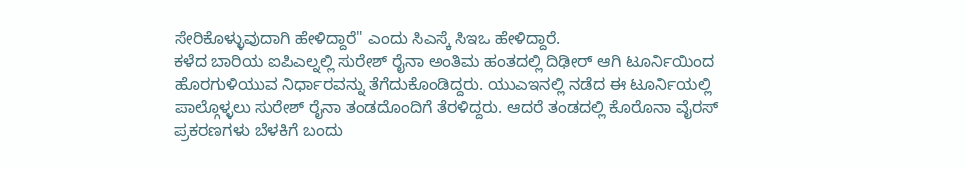ಸೇರಿಕೊಳ್ಳುವುದಾಗಿ ಹೇಳಿದ್ದಾರೆ" ಎಂದು ಸಿಎಸ್ಕೆ ಸಿಇಒ ಹೇಳಿದ್ದಾರೆ.
ಕಳೆದ ಬಾರಿಯ ಐಪಿಎಲ್ನಲ್ಲಿ ಸುರೇಶ್ ರೈನಾ ಅಂತಿಮ ಹಂತದಲ್ಲಿ ದಿಢೀರ್ ಆಗಿ ಟೂರ್ನಿಯಿಂದ ಹೊರಗುಳಿಯುವ ನಿರ್ಧಾರವನ್ನು ತೆಗೆದುಕೊಂಡಿದ್ದರು. ಯುಎಇನಲ್ಲಿ ನಡೆದ ಈ ಟೂರ್ನಿಯಲ್ಲಿ ಪಾಲ್ಗೊಳ್ಳಲು ಸುರೇಶ್ ರೈನಾ ತಂಡದೊಂದಿಗೆ ತೆರಳಿದ್ದರು. ಆದರೆ ತಂಡದಲ್ಲಿ ಕೊರೊನಾ ವೈರಸ್ ಪ್ರಕರಣಗಳು ಬೆಳಕಿಗೆ ಬಂದು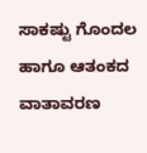ಸಾಕಷ್ಟು ಗೊಂದಲ ಹಾಗೂ ಆತಂಕದ ವಾತಾವರಣ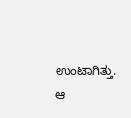ಉಂಟಾಗಿತ್ತು. ಆ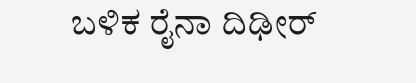ಬಳಿಕ ರೈನಾ ದಿಢೀರ್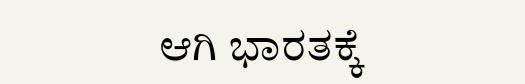ಆಗಿ ಭಾರತಕ್ಕೆ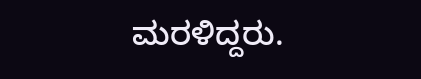ಮರಳಿದ್ದರು.